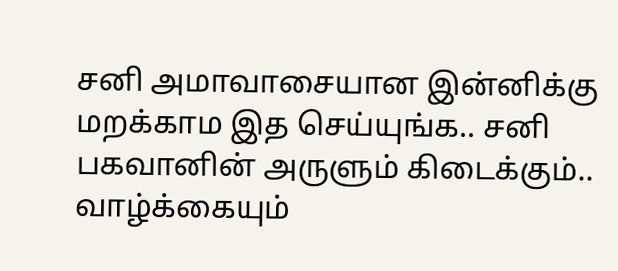சனி அமாவாசையான இன்னிக்கு மறக்காம இத செய்யுங்க.. சனி பகவானின் அருளும் கிடைக்கும்.. வாழ்க்கையும்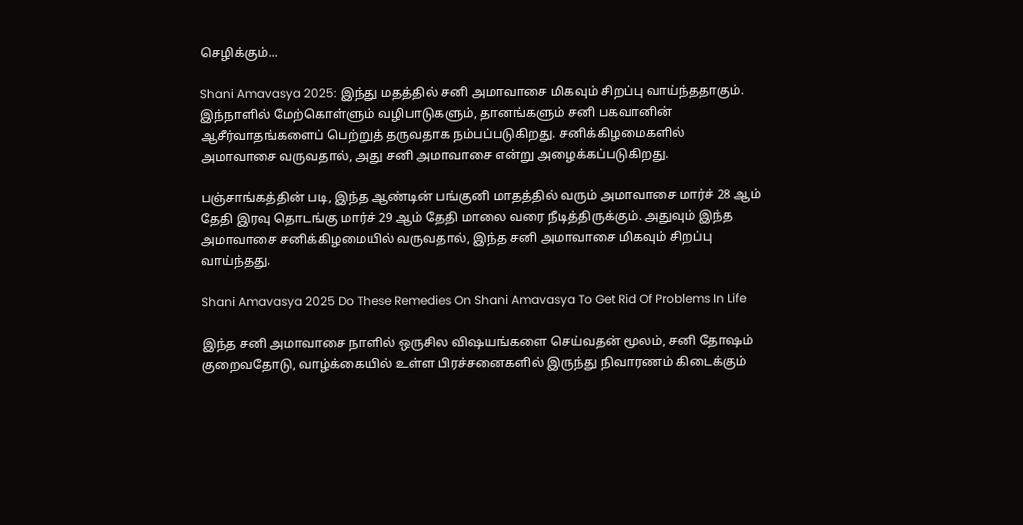செழிக்கும்...

Shani Amavasya 2025: இந்து மதத்தில் சனி அமாவாசை மிகவும் சிறப்பு வாய்ந்ததாகும். இந்நாளில் மேற்கொள்ளும் வழிபாடுகளும், தானங்களும் சனி பகவானின் ஆசீர்வாதங்களைப் பெற்றுத் தருவதாக நம்பப்படுகிறது. சனிக்கிழமைகளில் அமாவாசை வருவதால், அது சனி அமாவாசை என்று அழைக்கப்படுகிறது.

பஞ்சாங்கத்தின் படி, இந்த ஆண்டின் பங்குனி மாதத்தில் வரும் அமாவாசை மார்ச் 28 ஆம் தேதி இரவு தொடங்கு மார்ச் 29 ஆம் தேதி மாலை வரை நீடித்திருக்கும். அதுவும் இந்த அமாவாசை சனிக்கிழமையில் வருவதால், இந்த சனி அமாவாசை மிகவும் சிறப்பு வாய்ந்தது.

Shani Amavasya 2025 Do These Remedies On Shani Amavasya To Get Rid Of Problems In Life

இந்த சனி அமாவாசை நாளில் ஒருசில விஷயங்களை செய்வதன் மூலம், சனி தோஷம் குறைவதோடு, வாழ்க்கையில் உள்ள பிரச்சனைகளில் இருந்து நிவாரணம் கிடைக்கும்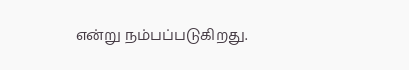என்று நம்பப்படுகிறது.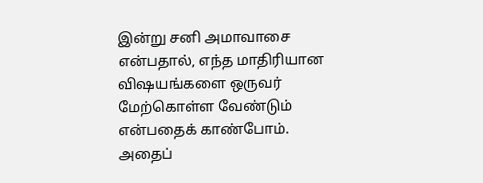இன்று சனி அமாவாசை என்பதால், எந்த மாதிரியான விஷயங்களை ஒருவர் மேற்கொள்ள வேண்டும் என்பதைக் காண்போம். அதைப்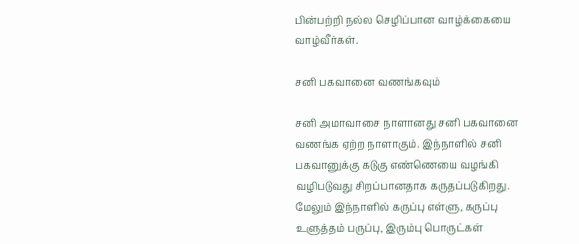பின்பற்றி நல்ல செழிப்பான வாழ்க்கையை வாழ்வீர்கள்.

சனி பகவானை வணங்கவும்

சனி அமாவாசை நாளானது சனி பகவானை வணங்க ஏற்ற நாளாகும். இந்நாளில் சனி பகவானுக்கு கடுகு எண்ணெயை வழங்கி வழிபடுவது சிறப்பானதாக கருதப்படுகிறது. மேலும் இந்நாளில் கருப்பு எள்ளு, கருப்பு உளுத்தம் பருப்பு, இரும்பு பொருட்கள்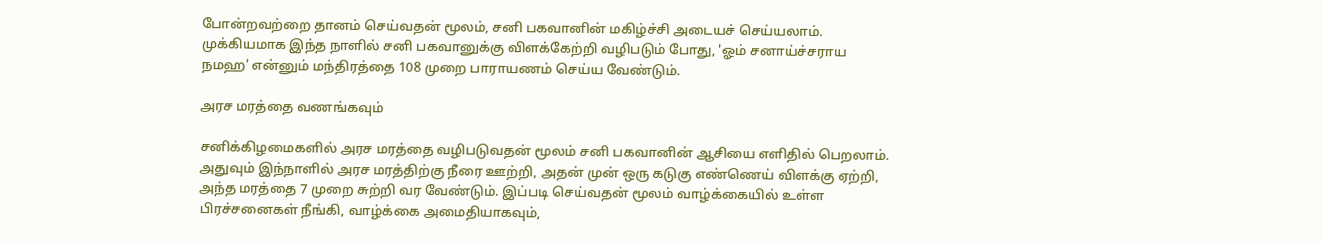போன்றவற்றை தானம் செய்வதன் மூலம், சனி பகவானின் மகிழ்ச்சி அடையச் செய்யலாம். முக்கியமாக இந்த நாளில் சனி பகவானுக்கு விளக்கேற்றி வழிபடும் போது, 'ஓம் சனாய்ச்சராய நமஹ' என்னும் மந்திரத்தை 108 முறை பாராயணம் செய்ய வேண்டும்.

அரச மரத்தை வணங்கவும்

சனிக்கிழமைகளில் அரச மரத்தை வழிபடுவதன் மூலம் சனி பகவானின் ஆசியை எளிதில் பெறலாம். அதுவும் இந்நாளில் அரச மரத்திற்கு நீரை ஊற்றி, அதன் முன் ஒரு கடுகு எண்ணெய் விளக்கு ஏற்றி, அந்த மரத்தை 7 முறை சுற்றி வர வேண்டும். இப்படி செய்வதன் மூலம் வாழ்க்கையில் உள்ள பிரச்சனைகள் நீங்கி, வாழ்க்கை அமைதியாகவும்,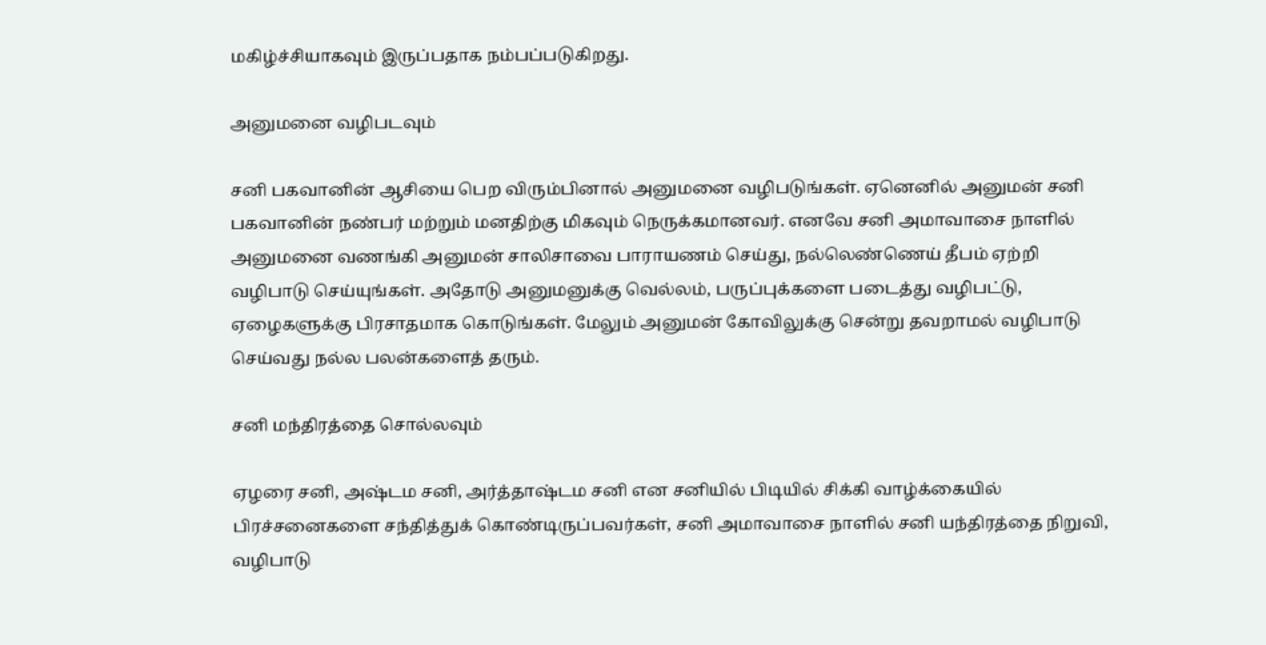மகிழ்ச்சியாகவும் இருப்பதாக நம்பப்படுகிறது.

அனுமனை வழிபடவும்

சனி பகவானின் ஆசியை பெற விரும்பினால் அனுமனை வழிபடுங்கள். ஏனெனில் அனுமன் சனி பகவானின் நண்பர் மற்றும் மனதிற்கு மிகவும் நெருக்கமானவர். எனவே சனி அமாவாசை நாளில் அனுமனை வணங்கி அனுமன் சாலிசாவை பாராயணம் செய்து, நல்லெண்ணெய் தீபம் ஏற்றி வழிபாடு செய்யுங்கள். அதோடு அனுமனுக்கு வெல்லம், பருப்புக்களை படைத்து வழிபட்டு, ஏழைகளுக்கு பிரசாதமாக கொடுங்கள். மேலும் அனுமன் கோவிலுக்கு சென்று தவறாமல் வழிபாடு செய்வது நல்ல பலன்களைத் தரும்.

சனி மந்திரத்தை சொல்லவும்

ஏழரை சனி, அஷ்டம சனி, அர்த்தாஷ்டம சனி என சனியில் பிடியில் சிக்கி வாழ்க்கையில் பிரச்சனைகளை சந்தித்துக் கொண்டிருப்பவர்கள், சனி அமாவாசை நாளில் சனி யந்திரத்தை நிறுவி, வழிபாடு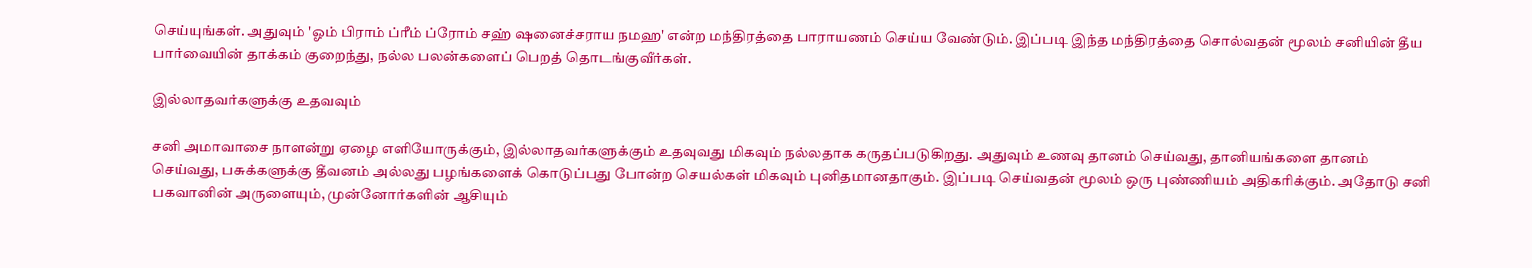செய்யுங்கள். அதுவும் 'ஓம் பிராம் ப்ரீம் ப்ரோம் சஹ் ஷனைச்சராய நமஹ' என்ற மந்திரத்தை பாராயணம் செய்ய வேண்டும். இப்படி இந்த மந்திரத்தை சொல்வதன் மூலம் சனியின் தீய பார்வையின் தாக்கம் குறைந்து, நல்ல பலன்களைப் பெறத் தொடங்குவீர்கள்.

இல்லாதவர்களுக்கு உதவவும்

சனி அமாவாசை நாளன்று ஏழை எளியோருக்கும், இல்லாதவர்களுக்கும் உதவுவது மிகவும் நல்லதாக கருதப்படுகிறது. அதுவும் உணவு தானம் செய்வது, தானியங்களை தானம் செய்வது, பசுக்களுக்கு தீவனம் அல்லது பழங்களைக் கொடுப்பது போன்ற செயல்கள் மிகவும் புனிதமானதாகும். இப்படி செய்வதன் மூலம் ஒரு புண்ணியம் அதிகரிக்கும். அதோடு சனி பகவானின் அருளையும், முன்னோர்களின் ஆசியும்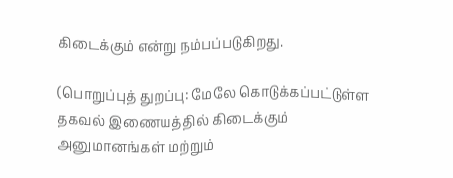கிடைக்கும் என்று நம்பப்படுகிறது.

(பொறுப்புத் துறப்பு: மேலே கொடுக்கப்பட்டுள்ள தகவல் இணையத்தில் கிடைக்கும் அனுமானங்கள் மற்றும்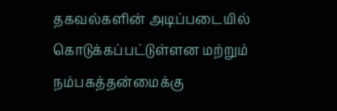தகவல்களின் அடிப்படையில் கொடுக்கப்பட்டுள்ளன மற்றும் நம்பகத்தன்மைக்கு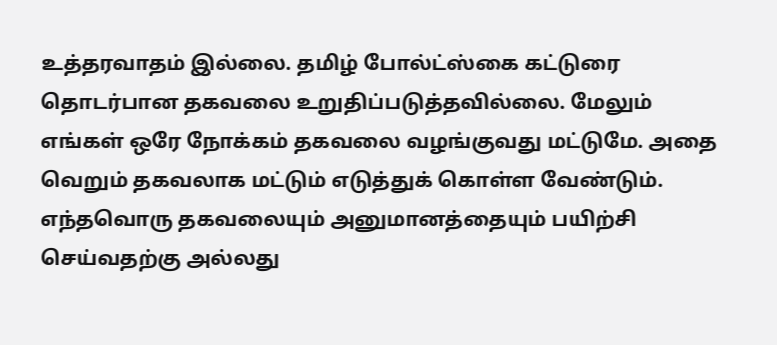உத்தரவாதம் இல்லை. தமிழ் போல்ட்ஸ்கை கட்டுரை தொடர்பான தகவலை உறுதிப்படுத்தவில்லை. மேலும் எங்கள் ஒரே நோக்கம் தகவலை வழங்குவது மட்டுமே. அதை வெறும் தகவலாக மட்டும் எடுத்துக் கொள்ள வேண்டும். எந்தவொரு தகவலையும் அனுமானத்தையும் பயிற்சி செய்வதற்கு அல்லது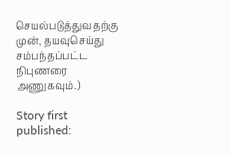செயல்படுத்துவதற்கு முன், தயவுசெய்து சம்பந்தப்பட்ட நிபுணரை அணுகவும்.)

Story first published: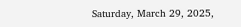Saturday, March 29, 2025,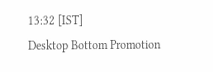13:32 [IST]
Desktop Bottom Promotion